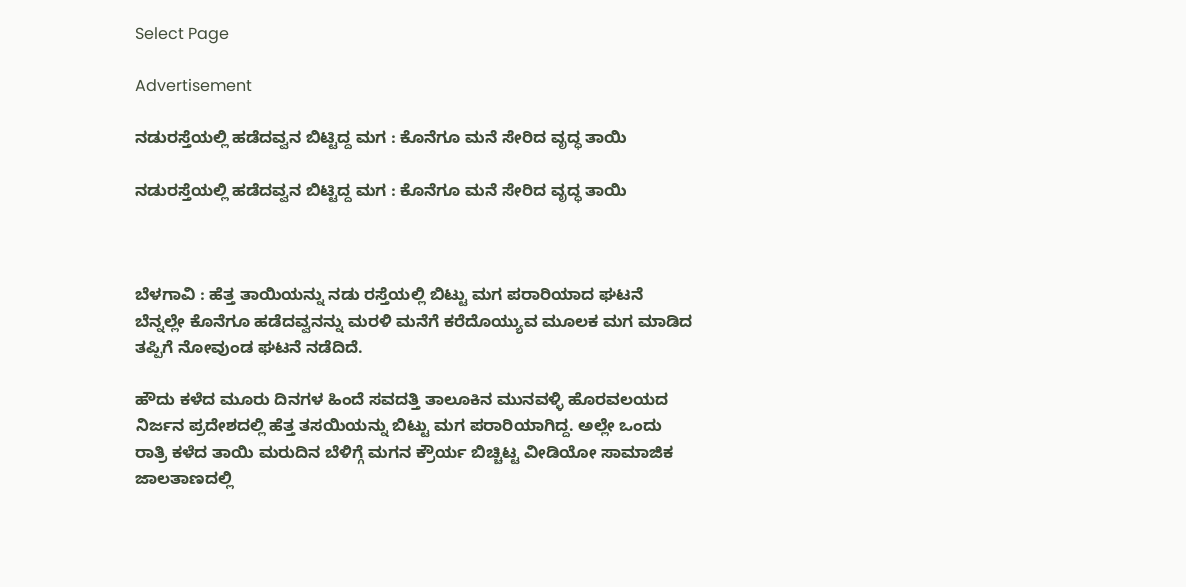Select Page

Advertisement

ನಡುರಸ್ತೆಯಲ್ಲಿ ಹಡೆದವ್ವನ ಬಿಟ್ಟಿದ್ದ ಮಗ : ಕೊನೆಗೂ ಮನೆ ಸೇರಿದ ವೃದ್ಧ ತಾಯಿ

ನಡುರಸ್ತೆಯಲ್ಲಿ ಹಡೆದವ್ವನ ಬಿಟ್ಟಿದ್ದ ಮಗ : ಕೊನೆಗೂ ಮನೆ ಸೇರಿದ ವೃದ್ಧ ತಾಯಿ



ಬೆಳಗಾವಿ : ಹೆತ್ತ ತಾಯಿಯನ್ನು ನಡು ರಸ್ತೆಯಲ್ಲಿ ಬಿಟ್ಟು ಮಗ ಪರಾರಿಯಾದ ಘಟನೆ ಬೆನ್ನಲ್ಲೇ ಕೊನೆಗೂ ಹಡೆದವ್ವನನ್ನು ಮರಳಿ ಮನೆಗೆ ಕರೆದೊಯ್ಯುವ ಮೂಲಕ ಮಗ ಮಾಡಿದ ತಪ್ಪಿಗೆ ನೋವುಂಡ ಘಟನೆ ನಡೆದಿದೆ.

ಹೌದು ಕಳೆದ ಮೂರು ದಿನಗಳ ಹಿಂದೆ ಸವದತ್ತಿ ತಾಲೂಕಿನ ಮುನವಳ್ಳಿ ಹೊರವಲಯದ ನಿರ್ಜನ ಪ್ರದೇಶದಲ್ಲಿ ಹೆತ್ತ ತಸಯಿಯನ್ನು ಬಿಟ್ಟು ಮಗ ಪರಾರಿಯಾಗಿದ್ದ. ಅಲ್ಲೇ ಒಂದು ರಾತ್ರಿ ಕಳೆದ ತಾಯಿ ಮರುದಿನ ಬೆಳಿಗ್ಗೆ ಮಗನ ಕ್ರೌರ್ಯ ಬಿಚ್ಚಿಟ್ಟ ವೀಡಿಯೋ ಸಾಮಾಜಿಕ ಜಾಲತಾಣದಲ್ಲಿ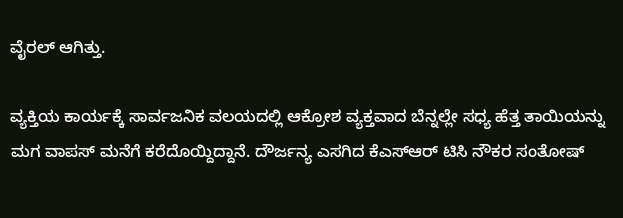ವೈರಲ್ ಆಗಿತ್ತು.

ವ್ಯಕ್ತಿಯ ಕಾರ್ಯಕ್ಕೆ ಸಾರ್ವಜನಿಕ ವಲಯದಲ್ಲಿ ಆಕ್ರೋಶ ವ್ಯಕ್ತವಾದ ಬೆನ್ನಲ್ಲೇ ಸಧ್ಯ ಹೆತ್ತ ತಾಯಿಯನ್ನು ಮಗ ವಾಪಸ್ ಮನೆಗೆ ಕರೆದೊಯ್ದಿದ್ದಾನೆ. ದೌರ್ಜನ್ಯ ಎಸಗಿದ ಕೆಎಸ್ಆರ್ ಟಿಸಿ ನೌಕರ ಸಂತೋಷ್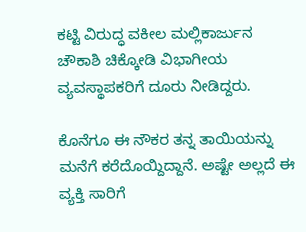ಕಟ್ಟಿ ವಿರುದ್ಧ ವಕೀಲ ಮಲ್ಲಿಕಾರ್ಜುನ ಚೌಕಾಶಿ ಚಿಕ್ಕೋಡಿ ವಿಭಾಗೀಯ ವ್ಯವಸ್ಥಾಪಕರಿಗೆ ದೂರು ನೀಡಿದ್ದರು.

ಕೊನೆಗೂ ಈ ನೌಕರ ತನ್ನ ತಾಯಿಯನ್ನು ಮನೆಗೆ ಕರೆದೊಯ್ದಿದ್ದಾನೆ. ಅಷ್ಟೇ ಅಲ್ಲದೆ ಈ ವ್ಯಕ್ತಿ ಸಾರಿಗೆ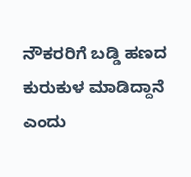ನೌಕರರಿಗೆ ಬಡ್ಡಿ ಹಣದ ಕುರುಕುಳ ಮಾಡಿದ್ದಾನೆ ಎಂದು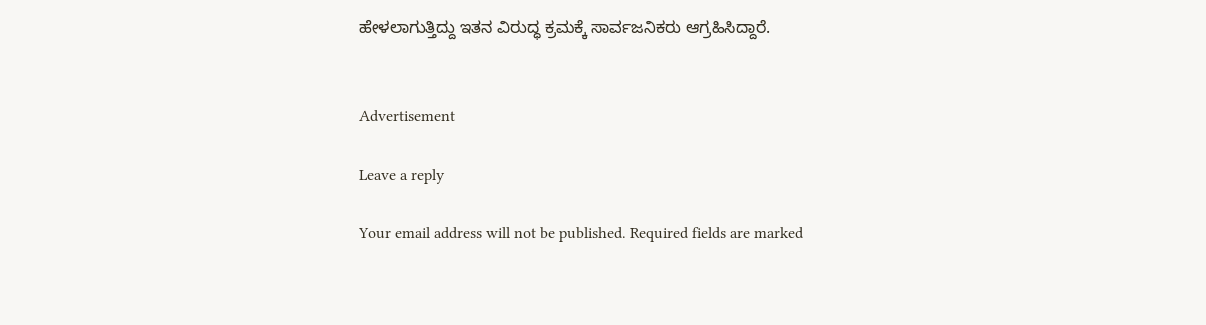ಹೇಳಲಾಗುತ್ತಿದ್ದು ಇತನ ವಿರುದ್ಧ ಕ್ರಮಕ್ಕೆ ಸಾರ್ವಜನಿಕರು ಆಗ್ರಹಿಸಿದ್ದಾರೆ.


Advertisement

Leave a reply

Your email address will not be published. Required fields are marked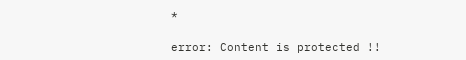*

error: Content is protected !!